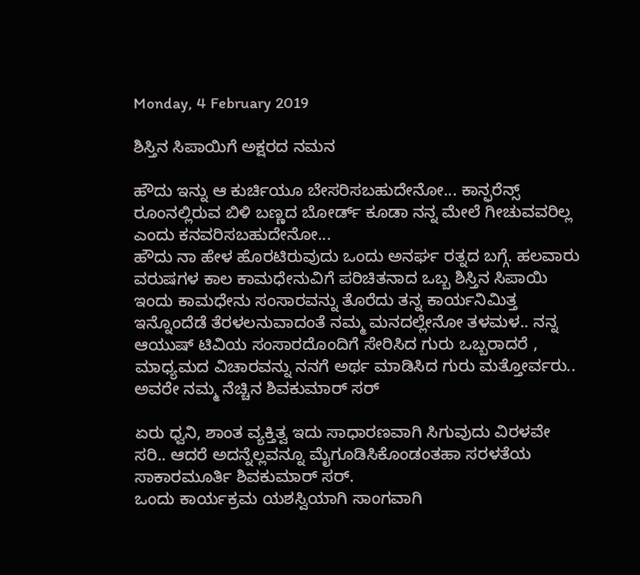Monday, 4 February 2019

ಶಿಸ್ತಿನ ಸಿಪಾಯಿಗೆ ಅಕ್ಷರದ ನಮನ

ಹೌದು ಇನ್ನು ಆ ಕುರ್ಚಿಯೂ ಬೇಸರಿಸಬಹುದೇನೋ... ಕಾನ್ಫರೆನ್ಸ್ ರೂಂನಲ್ಲಿರುವ ಬಿಳಿ ಬಣ್ಣದ ಬೋರ್ಡ್ ಕೂಡಾ ನನ್ನ ಮೇಲೆ ಗೀಚುವವರಿಲ್ಲ ಎಂದು ಕನವರಿಸಬಹುದೇನೋ...
ಹೌದು ನಾ ಹೇಳ ಹೊರಟಿರುವುದು ಒಂದು ಅನರ್ಘ ರತ್ನದ ಬಗ್ಗೆ. ಹಲವಾರು ವರುಷಗಳ ಕಾಲ ಕಾಮಧೇನುವಿಗೆ ಪರಿಚಿತನಾದ ಒಬ್ಬ ಶಿಸ್ತಿನ ಸಿಪಾಯಿ ಇಂದು ಕಾಮಧೇನು ಸಂಸಾರವನ್ನು ತೊರೆದು ತನ್ನ ಕಾರ್ಯನಿಮಿತ್ತ ಇನ್ನೊಂದೆಡೆ ತೆರಳಲನುವಾದಂತೆ ನಮ್ಮ ಮನದಲ್ಲೇನೋ ತಳಮಳ.. ನನ್ನ ಆಯುಷ್ ಟಿವಿಯ ಸಂಸಾರದೊಂದಿಗೆ ಸೇರಿಸಿದ ಗುರು ಒಬ್ಬರಾದರೆ , ಮಾಧ್ಯಮದ ವಿಚಾರವನ್ನು ನನಗೆ ಅರ್ಥ ಮಾಡಿಸಿದ ಗುರು ಮತ್ತೋರ್ವರು.. ಅವರೇ ನಮ್ಮ ನೆಚ್ಚಿನ ಶಿವಕುಮಾರ್ ಸರ್

ಏರು ಧ್ವನಿ, ಶಾಂತ ವ್ಯಕ್ತಿತ್ವ ಇದು ಸಾಧಾರಣವಾಗಿ ಸಿಗುವುದು ವಿರಳವೇ ಸರಿ.. ಆದರೆ ಅದನ್ನೆಲ್ಲವನ್ನೂ ಮೈಗೂಡಿಸಿಕೊಂಡಂತಹಾ ಸರಳತೆಯ ಸಾಕಾರಮೂರ್ತಿ ಶಿವಕುಮಾರ್ ಸರ್.
ಒಂದು ಕಾರ್ಯಕ್ರಮ ಯಶಸ್ವಿಯಾಗಿ ಸಾಂಗವಾಗಿ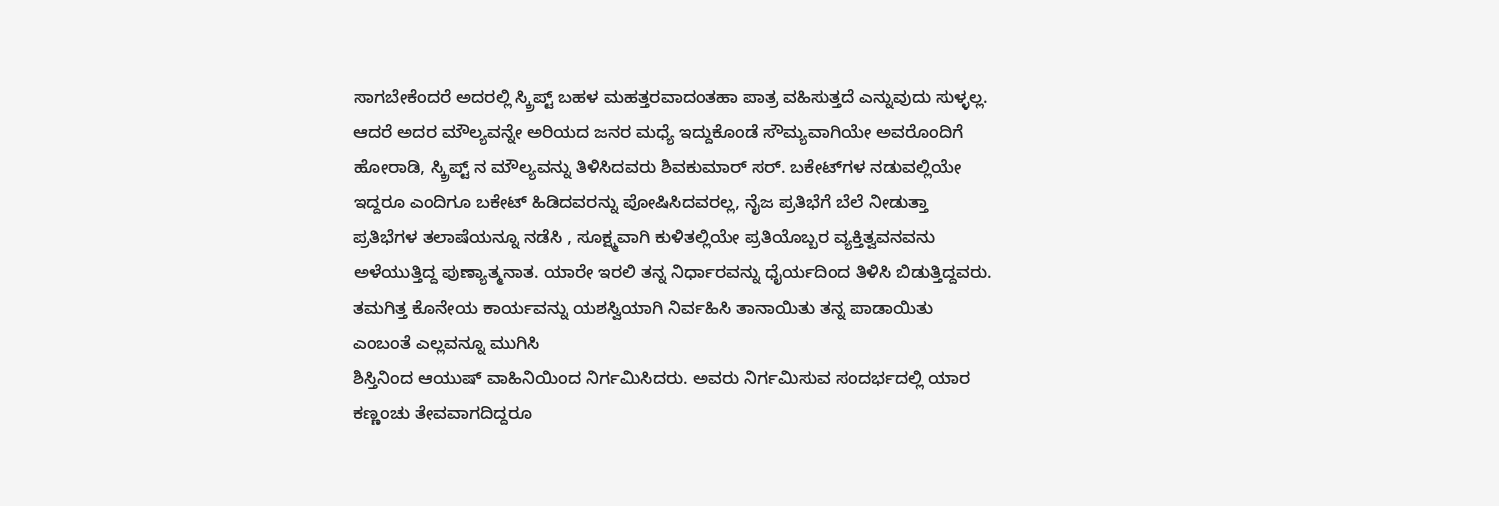ಸಾಗಬೇಕೆಂದರೆ ಅದರಲ್ಲಿ ಸ್ಕ್ರಿಪ್ಟ್ ಬಹಳ ಮಹತ್ತರವಾದಂತಹಾ ಪಾತ್ರ ವಹಿಸುತ್ತದೆ ಎನ್ನುವುದು ಸುಳ್ಳಲ್ಲ. ಆದರೆ ಅದರ ಮೌಲ್ಯವನ್ನೇ ಅರಿಯದ ಜನರ ಮಧ್ಯೆ ಇದ್ದುಕೊಂಡೆ ಸೌಮ್ಯವಾಗಿಯೇ ಅವರೊಂದಿಗೆ ಹೋರಾಡಿ, ಸ್ಕ್ರಿಪ್ಟ್ ನ ಮೌಲ್ಯವನ್ನು ತಿಳಿಸಿದವರು ಶಿವಕುಮಾರ್ ಸರ್. ಬಕೇಟ್‍ಗಳ ನಡುವಲ್ಲಿಯೇ ಇದ್ದರೂ ಎಂದಿಗೂ ಬಕೇಟ್ ಹಿಡಿದವರನ್ನು ಪೋಷಿಸಿದವರಲ್ಲ, ನೈಜ ಪ್ರತಿಭೆಗೆ ಬೆಲೆ ನೀಡುತ್ತಾ ಪ್ರತಿಭೆಗಳ ತಲಾಷೆಯನ್ನೂ ನಡೆಸಿ , ಸೂಕ್ಷ್ಮವಾಗಿ ಕುಳಿತಲ್ಲಿಯೇ ಪ್ರತಿಯೊಬ್ಬರ ವ್ಯಕ್ತಿತ್ವವನವನು ಅಳೆಯುತ್ತಿದ್ದ ಪುಣ್ಯಾತ್ಮನಾತ. ಯಾರೇ ಇರಲಿ ತನ್ನ ನಿರ್ಧಾರವನ್ನು ಧೈರ್ಯದಿಂದ ತಿಳಿಸಿ ಬಿಡುತ್ತಿದ್ದವರು. ತಮಗಿತ್ತ ಕೊನೇಯ ಕಾರ್ಯವನ್ನು ಯಶಸ್ವಿಯಾಗಿ ನಿರ್ವಹಿಸಿ ತಾನಾಯಿತು ತನ್ನ ಪಾಡಾಯಿತು ಎಂಬಂತೆ ಎಲ್ಲವನ್ನೂ ಮುಗಿಸಿ
ಶಿಸ್ತಿನಿಂದ ಆಯುಷ್ ವಾಹಿನಿಯಿಂದ ನಿರ್ಗಮಿಸಿದರು. ಅವರು ನಿರ್ಗಮಿಸುವ ಸಂದರ್ಭದಲ್ಲಿ ಯಾರ ಕಣ್ಣಂಚು ತೇವವಾಗದಿದ್ದರೂ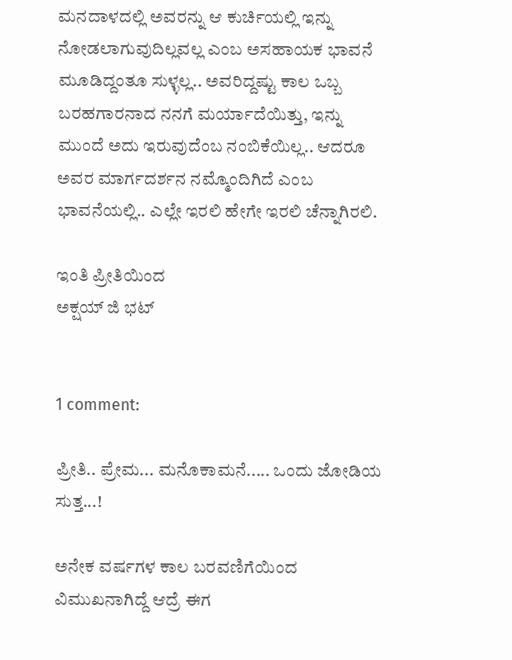ಮನದಾಳದಲ್ಲಿ ಅವರನ್ನು ಆ ಕುರ್ಚಿಯಲ್ಲಿ ಇನ್ನು ನೋಡಲಾಗುವುದಿಲ್ಲವಲ್ಲ ಎಂಬ ಅಸಹಾಯಕ ಭಾವನೆ ಮೂಡಿದ್ದಂತೂ ಸುಳ್ಳಲ್ಲ.. ಅವರಿದ್ದಷ್ಟು ಕಾಲ ಒಬ್ಬ ಬರಹಗಾರನಾದ ನನಗೆ ಮರ್ಯಾದೆಯಿತ್ತು, ಇನ್ನು ಮುಂದೆ ಅದು ಇರುವುದೆಂಬ ನಂಬಿಕೆಯಿಲ್ಲ.. ಆದರೂ ಅವರ ಮಾರ್ಗದರ್ಶನ ನಮ್ಮೊಂದಿಗಿದೆ ಎಂಬ ಭಾವನೆಯಲ್ಲಿ.. ಎಲ್ಲೇ ಇರಲಿ ಹೇಗೇ ಇರಲಿ ಚೆನ್ನಾಗಿರಲಿ.

ಇಂತಿ ಪ್ರೀತಿಯಿಂದ
ಅಕ್ಷಯ್ ಜಿ ಭಟ್


1 comment:

ಪ್ರೀತಿ.. ಪ್ರೇಮ... ಮನೊಕಾಮನೆ..... ಒಂದು ಜೋಡಿಯ ಸುತ್ತ...!

ಅನೇಕ ವರ್ಷಗಳ ಕಾಲ ಬರವಣಿಗೆಯಿಂದ ವಿಮುಖನಾಗಿದ್ದೆ ಆದ್ರೆ ಈಗ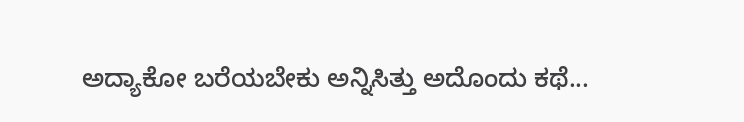ಅದ್ಯಾಕೋ ಬರೆಯಬೇಕು ಅನ್ನಿಸಿತ್ತು ಅದೊಂದು ಕಥೆ...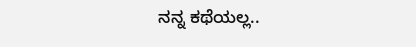ನನ್ನ ಕಥೆಯಲ್ಲ..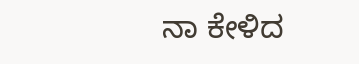ನಾ ಕೇಳಿದ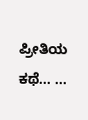ಪ್ರೀತಿಯ ಕಥೆ... ...